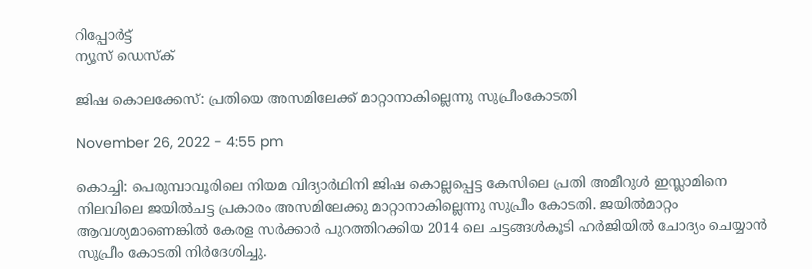റിപ്പോര്‍ട്ട്
ന്യൂസ് ഡെസ്ക്

ജിഷ കൊലക്കേസ്: പ്രതിയെ അസമിലേക്ക് മാറ്റാനാകില്ലെന്നു സുപ്രീംകോടതി

November 26, 2022 - 4:55 pm

കൊച്ചി: പെരുമ്പാവൂരിലെ നിയമ വിദ്യാര്‍ഥിനി ജിഷ കൊല്ലപ്പെട്ട കേസിലെ പ്രതി അമീറുള്‍ ഇസ്ലാമിനെ നിലവിലെ ജയില്‍ചട്ട പ്രകാരം അസമിലേക്കു മാറ്റാനാകില്ലെന്നു സുപ്രീം കോടതി. ജയില്‍മാറ്റം ആവശ്യമാണെങ്കില്‍ കേരള സര്‍ക്കാര്‍ പുറത്തിറക്കിയ 2014 ലെ ചട്ടങ്ങള്‍കൂടി ഹര്‍ജിയില്‍ ചോദ്യം ചെയ്യാന്‍ സുപ്രീം കോടതി നിര്‍ദേശിച്ചു.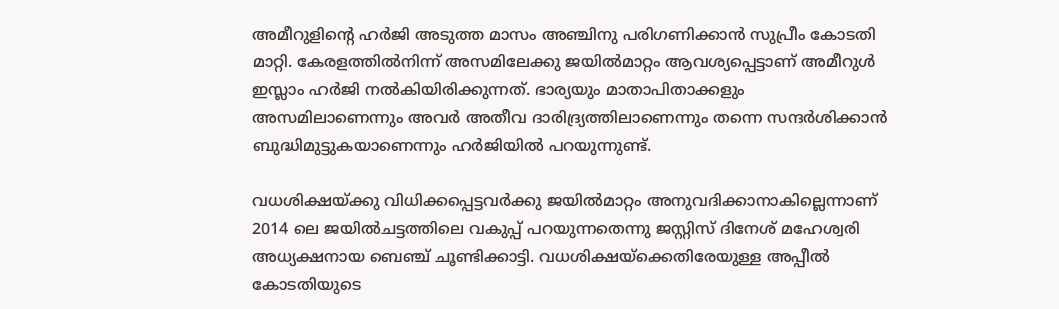അമീറുളിന്റെ ഹര്‍ജി അടുത്ത മാസം അഞ്ചിനു പരിഗണിക്കാന്‍ സുപ്രീം കോടതി മാറ്റി. കേരളത്തില്‍നിന്ന് അസമിലേക്കു ജയില്‍മാറ്റം ആവശ്യപ്പെട്ടാണ് അമീറുള്‍ ഇസ്ലാം ഹര്‍ജി നല്‍കിയിരിക്കുന്നത്. ഭാര്യയും മാതാപിതാക്കളും അസമിലാണെന്നും അവര്‍ അതീവ ദാരിദ്ര്യത്തിലാണെന്നും തന്നെ സന്ദര്‍ശിക്കാന്‍ ബുദ്ധിമുട്ടുകയാണെന്നും ഹര്‍ജിയില്‍ പറയുന്നുണ്ട്.

വധശിക്ഷയ്ക്കു വിധിക്കപ്പെട്ടവര്‍ക്കു ജയില്‍മാറ്റം അനുവദിക്കാനാകില്ലെന്നാണ് 2014 ലെ ജയില്‍ചട്ടത്തിലെ വകുപ്പ് പറയുന്നതെന്നു ജസ്റ്റിസ് ദിനേശ് മഹേശ്വരി അധ്യക്ഷനായ ബെഞ്ച് ചൂണ്ടിക്കാട്ടി. വധശിക്ഷയ്ക്കെതിരേയുള്ള അപ്പീല്‍ കോടതിയുടെ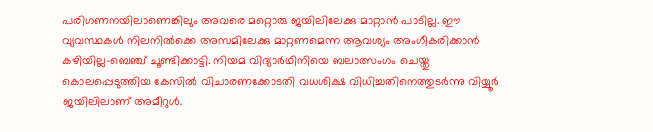പരിഗണനയിലാണെങ്കിലും അവരെ മറ്റൊരു ജയിലിലേക്കു മാറ്റാന്‍ പാടില്ല. ഈ വ്യവസ്ഥകള്‍ നിലനില്‍ക്കെ അസമിലേക്കു മാറ്റണമെന്ന ആവശ്യം അംഗീകരിക്കാന്‍ കഴിയില്ല-ബെഞ്ച് ചൂണ്ടിക്കാട്ടി. നിയമ വിദ്യാര്‍ഥിനിയെ ബലാത്സംഗം ചെയ്തു കൊലപ്പെടുത്തിയ കേസില്‍ വിചാരണക്കോടതി വധശിക്ഷ വിധിച്ചതിനെത്തുടര്‍ന്നു വിയ്യൂര്‍ ജയിലിലാണ് അമീറുള്‍.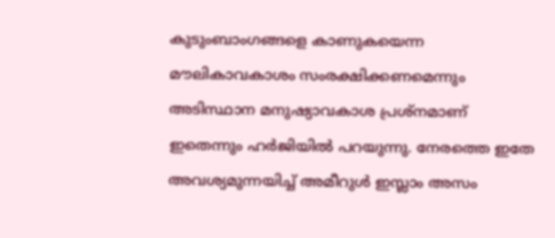കുടുംബാംഗങ്ങളെ കാണുകയെന്ന മൗലികാവകാശം സംരക്ഷിക്കണമെന്നും അടിസ്ഥാന മനുഷ്യാവകാശ പ്രശ്നമാണ് ഇതെന്നും ഹര്‍ജിയില്‍ പറയുന്നു. നേരത്തെ ഇതേ അവശ്യമുന്നയിച്ച് അമീറുള്‍ ഇസ്ലാം അസം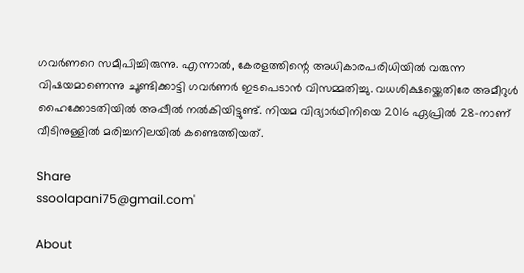ഗവര്‍ണറെ സമീപിച്ചിരുന്നു. എന്നാല്‍, കേരളത്തിന്റെ അധികാരപരിധിയില്‍ വരുന്ന വിഷയമാണെന്നു ചൂണ്ടിക്കാട്ടി ഗവര്‍ണര്‍ ഇടപെടാന്‍ വിസമ്മതിച്ചു. വധശിക്ഷയ്ക്കെതിരേ അമീറുള്‍ ഹൈക്കോടതിയില്‍ അപ്പീല്‍ നല്‍കിയിട്ടുണ്ട്. നിയമ വിദ്യാര്‍ഥിനിയെ 2016 ഏപ്രില്‍ 28-നാണ് വീടിനുള്ളില്‍ മരിച്ചനിലയില്‍ കണ്ടെത്തിയത്.

Share
ssoolapani75@gmail.com'

About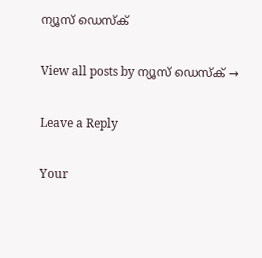ന്യൂസ് ഡെസ്ക്

View all posts by ന്യൂസ് ഡെസ്ക് →

Leave a Reply

Your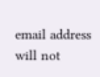email address will not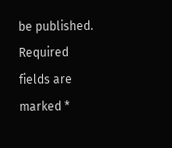be published. Required fields are marked *